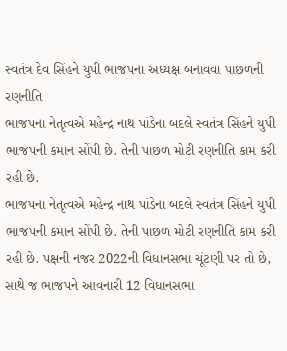સ્વતંત્ર દેવ સિંહને યુપી ભાજપના અધ્યક્ષ બનાવવા પાછળની રણનીતિ
ભાજપના નેતૃત્વએ મહેન્દ્ર નાથ પાંડેના બદલે સ્વતંત્ર સિંહને યુપી ભાજપની કમાન સોંપી છે. તેની પાછળ મોટી રણનીતિ કામ કરી રહી છે.
ભાજપના નેતૃત્વએ મહેન્દ્ર નાથ પાંડેના બદલે સ્વતંત્ર સિંહને યુપી ભાજપની કમાન સોંપી છે. તેની પાછળ મોટી રણનીતિ કામ કરી રહી છે. પક્ષની નજર 2022ની વિધાનસભા ચૂંટણી પર તો છે, સાથે જ ભાજપને આવનારી 12 વિધાનસભા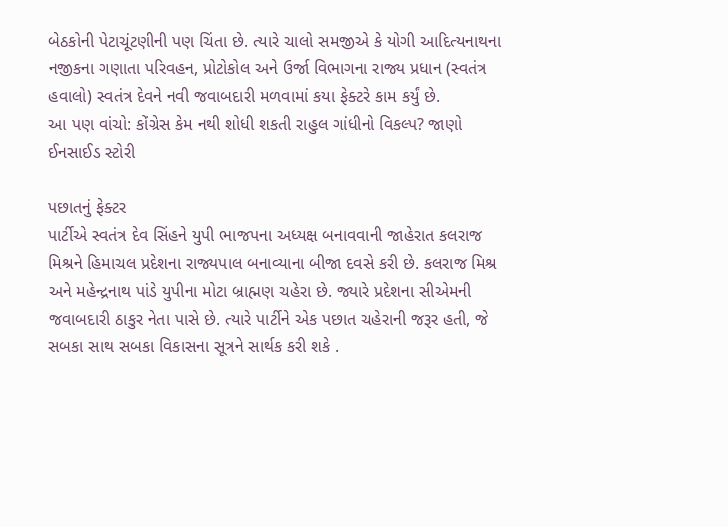બેઠકોની પેટાચૂંટણીની પણ ચિંતા છે. ત્યારે ચાલો સમજીએ કે યોગી આદિત્યનાથના નજીકના ગણાતા પરિવહન, પ્રોટોકોલ અને ઉર્જા વિભાગના રાજ્ય પ્રધાન (સ્વતંત્ર હવાલો) સ્વતંત્ર દેવને નવી જવાબદારી મળવામાં કયા ફેક્ટરે કામ કર્યું છે.
આ પણ વાંચો: કોંગ્રેસ કેમ નથી શોધી શકતી રાહુલ ગાંધીનો વિકલ્પ? જાણો ઈનસાઈડ સ્ટોરી

પછાતનું ફેક્ટર
પાર્ટીએ સ્વતંત્ર દેવ સિંહને યુપી ભાજપના અધ્યક્ષ બનાવવાની જાહેરાત કલરાજ મિશ્રને હિમાચલ પ્રદેશના રાજ્યપાલ બનાવ્યાના બીજા દવસે કરી છે. કલરાજ મિશ્ર અને મહેન્દ્રનાથ પાંડે યુપીના મોટા બ્રાહ્મણ ચહેરા છે. જ્યારે પ્રદેશના સીએમની જવાબદારી ઠાકુર નેતા પાસે છે. ત્યારે પાર્ટીને એક પછાત ચહેરાની જરૂર હતી, જે સબકા સાથ સબકા વિકાસના સૂત્રને સાર્થક કરી શકે .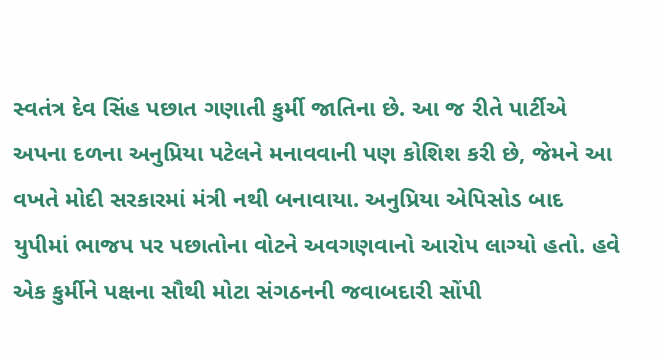સ્વતંત્ર દેવ સિંહ પછાત ગણાતી કુર્મી જાતિના છે. આ જ રીતે પાર્ટીએ અપના દળના અનુપ્રિયા પટેલને મનાવવાની પણ કોશિશ કરી છે, જેમને આ વખતે મોદી સરકારમાં મંત્રી નથી બનાવાયા. અનુપ્રિયા એપિસોડ બાદ યુપીમાં ભાજપ પર પછાતોના વોટને અવગણવાનો આરોપ લાગ્યો હતો. હવે એક કુર્મીને પક્ષના સૌથી મોટા સંગઠનની જવાબદારી સોંપી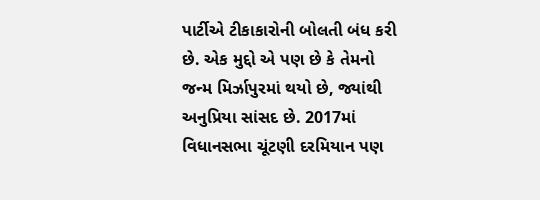પાર્ટીએ ટીકાકારોની બોલતી બંધ કરી છે. એક મુદ્દો એ પણ છે કે તેમનો જન્મ મિર્ઝાપુરમાં થયો છે, જ્યાંથી અનુપ્રિયા સાંસદ છે. 2017માં વિધાનસભા ચૂંટણી દરમિયાન પણ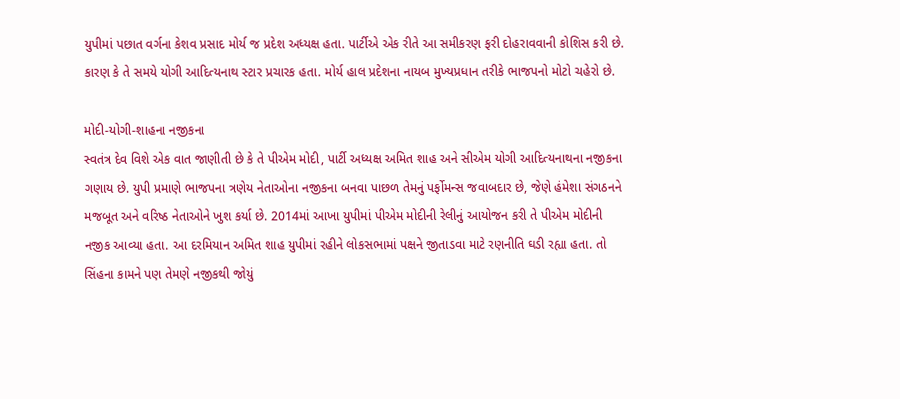યુપીમાં પછાત વર્ગના કેશવ પ્રસાદ મોર્ય જ પ્રદેશ અધ્યક્ષ હતા. પાર્ટીએ એક રીતે આ સમીકરણ ફરી દોહરાવવાની કોશિસ કરી છે. કારણ કે તે સમયે યોગી આદિત્યનાથ સ્ટાર પ્રચારક હતા. મોર્ય હાલ પ્રદેશના નાયબ મુખ્યપ્રધાન તરીકે ભાજપનો મોટો ચહેરો છે.

મોદી-યોગી-શાહના નજીકના
સ્વતંત્ર દેવ વિશે એક વાત જાણીતી છે કે તે પીએમ મોદી, પાર્ટી અધ્યક્ષ અમિત શાહ અને સીએમ યોગી આદિત્યનાથના નજીકના ગણાય છે. યુપી પ્રમાણે ભાજપના ત્રણેય નેતાઓના નજીકના બનવા પાછળ તેમનું પર્ફોમન્સ જવાબદાર છે, જેણે હંમેશા સંગઠનને મજબૂત અને વરિષ્ઠ નેતાઓને ખુશ કર્યા છે. 2014માં આખા યુપીમાં પીએમ મોદીની રેલીનું આયોજન કરી તે પીએમ મોદીની નજીક આવ્યા હતા. આ દરમિયાન અમિત શાહ યુપીમાં રહીને લોકસભામાં પક્ષને જીતાડવા માટે રણનીતિ ઘડી રહ્યા હતા. તો સિંહના કામને પણ તેમણે નજીકથી જોયું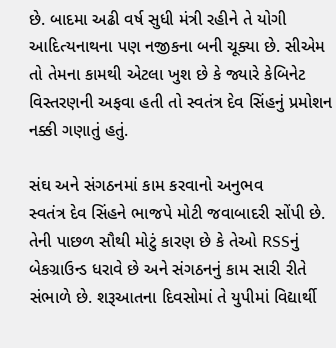છે. બાદમા અઢી વર્ષ સુધી મંત્રી રહીને તે યોગી આદિત્યનાથના પણ નજીકના બની ચૂક્યા છે. સીએમ તો તેમના કામથી એટલા ખુશ છે કે જ્યારે કેબિનેટ વિસ્તરણની અફવા હતી તો સ્વતંત્ર દેવ સિંહનું પ્રમોશન નક્કી ગણાતું હતું.

સંઘ અને સંગઠનમાં કામ કરવાનો અનુભવ
સ્વતંત્ર દેવ સિંહને ભાજપે મોટી જવાબાદરી સોંપી છે. તેની પાછળ સૌથી મોટું કારણ છે કે તેઓ RSSનું બેકગ્રાઉન્ડ ધરાવે છે અને સંગઠનનું કામ સારી રીતે સંભાળે છે. શરૂઆતના દિવસોમાં તે યુપીમાં વિદ્યાર્થી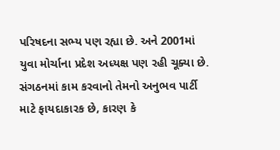પરિષદના સભ્ય પણ રહ્યા છે. અને 2001માં યુવા મોર્ચાના પ્રદેશ અધ્યક્ષ પણ રહી ચૂક્યા છે. સંગઠનમાં કામ કરવાનો તેમનો અનુભવ પાર્ટી માટે ફાયદાકારક છે, કારણ કે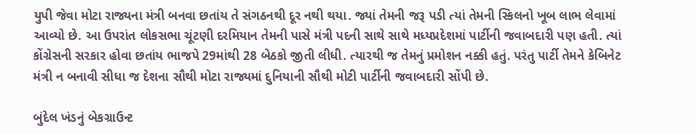યુપી જેવા મોટા રાજ્યના મંત્રી બનવા છતાંય તે સંગઠનથી દૂર નથી થયા. જ્યાં તેમની જરૂ પડી ત્યાં તેમની સ્કિલનો ખૂબ લાભ લેવામાં આવ્યો છે. આ ઉપરાંત લોકસભા ચૂંટણી દરમિયાન તેમની પાસે મંત્રી પદની સાથે સાથે મધ્યપ્રદેશમાં પાર્ટીની જવાબદારી પણ હતી. ત્યાં કોંગ્રેસની સરકાર હોવા છતાંય ભાજપે 29માંથી 28 બેઠકો જીતી લીધી. ત્યારથી જ તેમનું પ્રમોશન નક્કી હતું. પરંતુ પાર્ટી તેમને કેબિનેટ મંત્રી ન બનાવી સીધા જ દેશના સૌથી મોટા રાજ્યમાં દુનિયાની સૌથી મોટી પાર્ટીની જવાબદારી સોંપી છે.

બુંદેલ ખંડનું બેકગ્રાઉન્ટ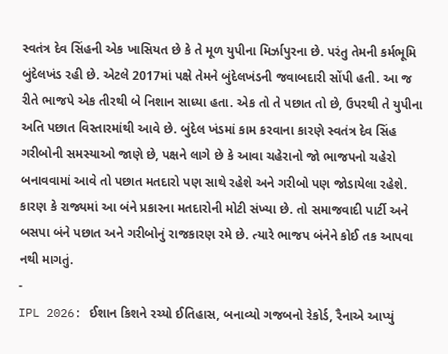સ્વતંત્ર દેવ સિંહની એક ખાસિયત છે કે તે મૂળ યુપીના મિર્ઝાપુરના છે. પરંતુ તેમની કર્મભૂમિ બુંદેલખંડ રહી છે. એટલે 2017માં પક્ષે તેમને બુંદેલખંડની જવાબદારી સોંપી હતી. આ જ રીતે ભાજપે એક તીરથી બે નિશાન સાધ્યા હતા. એક તો તે પછાત તો છે, ઉપરથી તે યુપીના અતિ પછાત વિસ્તારમાંથી આવે છે. બુંદેલ ખંડમાં કામ કરવાના કારણે સ્વતંત્ર દેવ સિંહ ગરીબોની સમસ્યાઓ જાણે છે, પક્ષને લાગે છે કે આવા ચહેરાનો જો ભાજપનો ચહેરો બનાવવામાં આવે તો પછાત મતદારો પણ સાથે રહેશે અને ગરીબો પણ જોડાયેલા રહેશે. કારણ કે રાજ્યમાં આ બંને પ્રકારના મતદારોની મોટી સંખ્યા છે. તો સમાજવાદી પાર્ટી અને બસપા બંને પછાત અને ગરીબોનું રાજકારણ રમે છે. ત્યારે ભાજપ બંનેને કોઈ તક આપવા નથી માગતું.
-
IPL 2026: ઈશાન કિશને રચ્યો ઈતિહાસ, બનાવ્યો ગજબનો રેકોર્ડ, રૈનાએ આપ્યું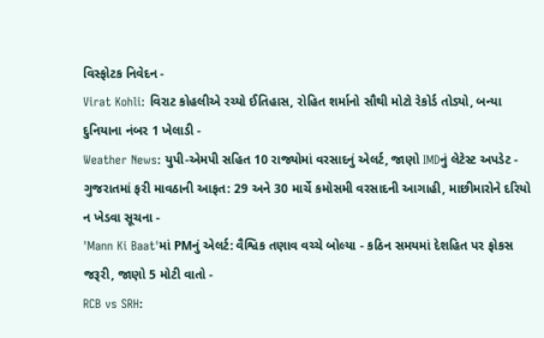વિસ્ફોટક નિવેદન -
Virat Kohli: વિરાટ કોહલીએ રચ્યો ઈતિહાસ, રોહિત શર્માનો સૌથી મોટો રેકોર્ડ તોડ્યો, બન્યા દુનિયાના નંબર 1 ખેલાડી -
Weather News: યુપી-એમપી સહિત 10 રાજ્યોમાં વરસાદનું એલર્ટ, જાણો IMDનું લેટેસ્ટ અપડેટ -
ગુજરાતમાં ફરી માવઠાની આફત: 29 અને 30 માર્ચે કમોસમી વરસાદની આગાહી, માછીમારોને દરિયો ન ખેડવા સૂચના -
'Mann Ki Baat'માં PMનું એલર્ટ: વૈશ્વિક તણાવ વચ્ચે બોલ્યા - કઠિન સમયમાં દેશહિત પર ફોકસ જરૂરી, જાણો 5 મોટી વાતો -
RCB vs SRH: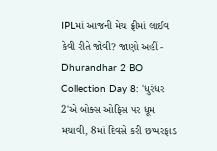IPLમાં આજની મેચ ફ્રીમાં લાઈવ કેવી રીતે જોવી? જાણો અહીં -
Dhurandhar 2 BO Collection Day 8: 'ધુરંધર 2'એ બોક્સ ઓફિસ પર ધૂમ મચાવી, 8માં દિવસે કરી છપ્પરફાડ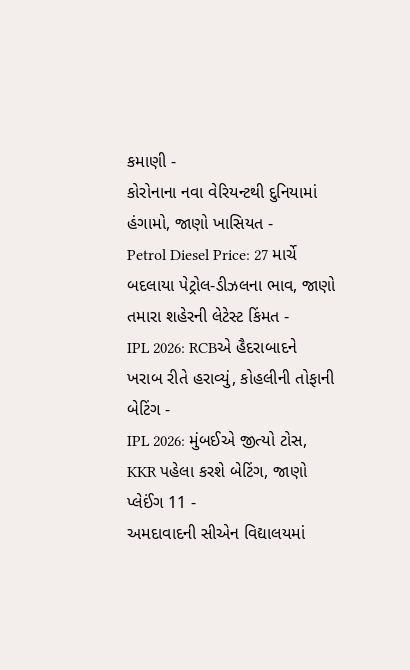કમાણી -
કોરોનાના નવા વેરિયન્ટથી દુનિયામાં હંગામો, જાણો ખાસિયત -
Petrol Diesel Price: 27 માર્ચે બદલાયા પેટ્રોલ-ડીઝલના ભાવ, જાણો તમારા શહેરની લેટેસ્ટ કિંમત -
IPL 2026: RCBએ હૈદરાબાદને ખરાબ રીતે હરાવ્યું, કોહલીની તોફાની બેટિંગ -
IPL 2026: મુંબઈએ જીત્યો ટોસ, KKR પહેલા કરશે બેટિંગ, જાણો પ્લેઈંગ 11 -
અમદાવાદની સીએન વિદ્યાલયમાં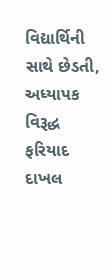વિદ્યાર્થિની સાથે છેડતી, અધ્યાપક વિરૂદ્ધ ફરિયાદ દાખલ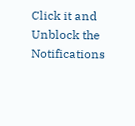Click it and Unblock the Notifications